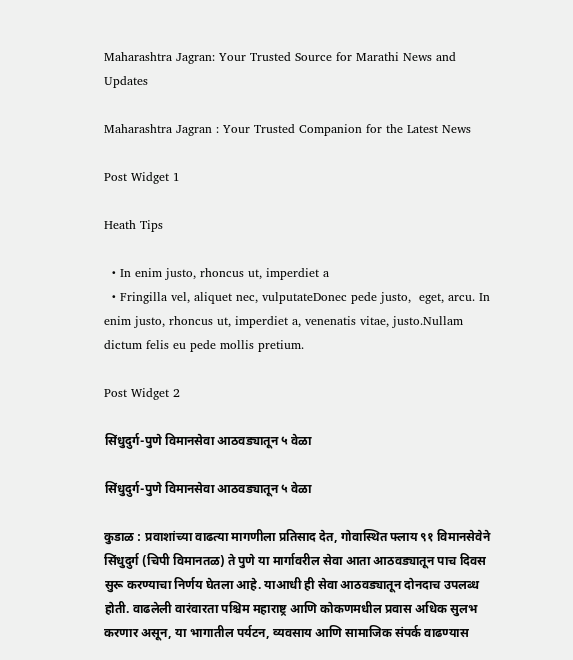Maharashtra Jagran: Your Trusted Source for Marathi News and Updates

Maharashtra Jagran : Your Trusted Companion for the Latest News

Post Widget 1

Heath Tips

  • In enim justo, rhoncus ut, imperdiet a
  • Fringilla vel, aliquet nec, vulputateDonec pede justo,  eget, arcu. In enim justo, rhoncus ut, imperdiet a, venenatis vitae, justo.Nullam dictum felis eu pede mollis pretium.

Post Widget 2

सिंधुदुर्ग-पुणे विमानसेवा आठवड्यातून ५ वेळा

सिंधुदुर्ग-पुणे विमानसेवा आठवड्यातून ५ वेळा

कुडाळ : प्रवाशांच्या वाढत्या मागणीला प्रतिसाद देत, गोवास्थित फ्लाय ९१ विमानसेवेने सिंधुदुर्ग (चिपी विमानतळ) ते पुणे या मार्गावरील सेवा आता आठवड्यातून पाच दिवस सुरू करण्याचा निर्णय घेतला आहे. याआधी ही सेवा आठवड्यातून दोनदाच उपलब्ध होती. वाढलेली वारंवारता पश्चिम महाराष्ट्र आणि कोकणमधील प्रवास अधिक सुलभ करणार असून, या भागातील पर्यटन, व्यवसाय आणि सामाजिक संपर्क वाढण्यास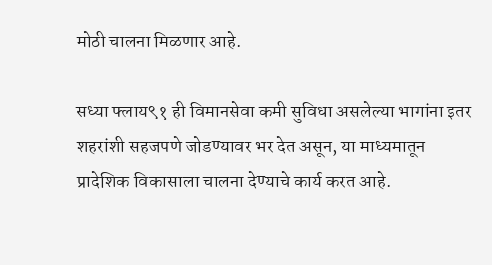मोठी चालना मिळणार आहे.

सध्या फ्लाय९१ ही विमानसेवा कमी सुविधा असलेल्या भागांना इतर शहरांशी सहजपणे जोडण्यावर भर देत असून, या माध्यमातून प्रादेशिक विकासाला चालना देण्याचे कार्य करत आहे.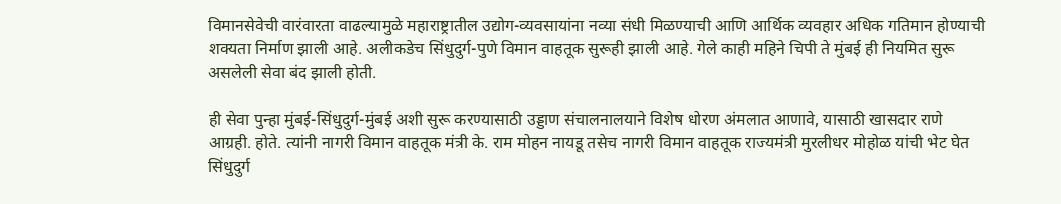विमानसेवेची वारंवारता वाढल्यामुळे महाराष्ट्रातील उद्योग-व्यवसायांना नव्या संधी मिळण्याची आणि आर्थिक व्यवहार अधिक गतिमान होण्याची शक्यता निर्माण झाली आहे. अलीकडेच सिंधुदुर्ग-पुणे विमान वाहतूक सुरूही झाली आहे. गेले काही महिने चिपी ते मुंबई ही नियमित सुरू असलेली सेवा बंद झाली होती.

ही सेवा पुन्हा मुंबई-सिंधुदुर्ग-मुंबई अशी सुरू करण्यासाठी उड्डाण संचालनालयाने विशेष धोरण अंमलात आणावे, यासाठी खासदार राणे आग्रही. होते. त्यांनी नागरी विमान वाहतूक मंत्री के. राम मोहन नायडू तसेच नागरी विमान वाहतूक राज्यमंत्री मुरलीधर मोहोळ यांची भेट घेत सिंधुदुर्ग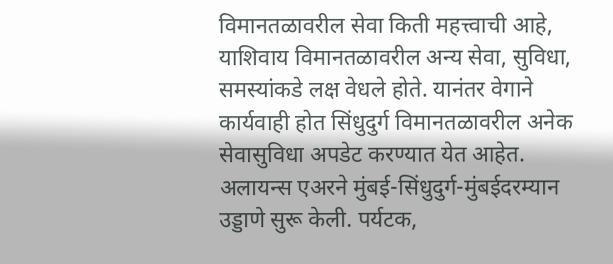विमानतळावरील सेवा किती महत्त्वाची आहे, याशिवाय विमानतळावरील अन्य सेवा, सुविधा, समस्यांकडे लक्ष वेधले होते. यानंतर वेगाने कार्यवाही होत सिंधुदुर्ग विमानतळावरील अनेक सेवासुविधा अपडेट करण्यात येत आहेत. अलायन्स एअरने मुंबई-सिंधुदुर्ग-मुंबईदरम्यान उड्डाणे सुरू केली. पर्यटक,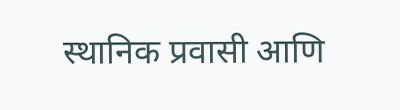स्थानिक प्रवासी आणि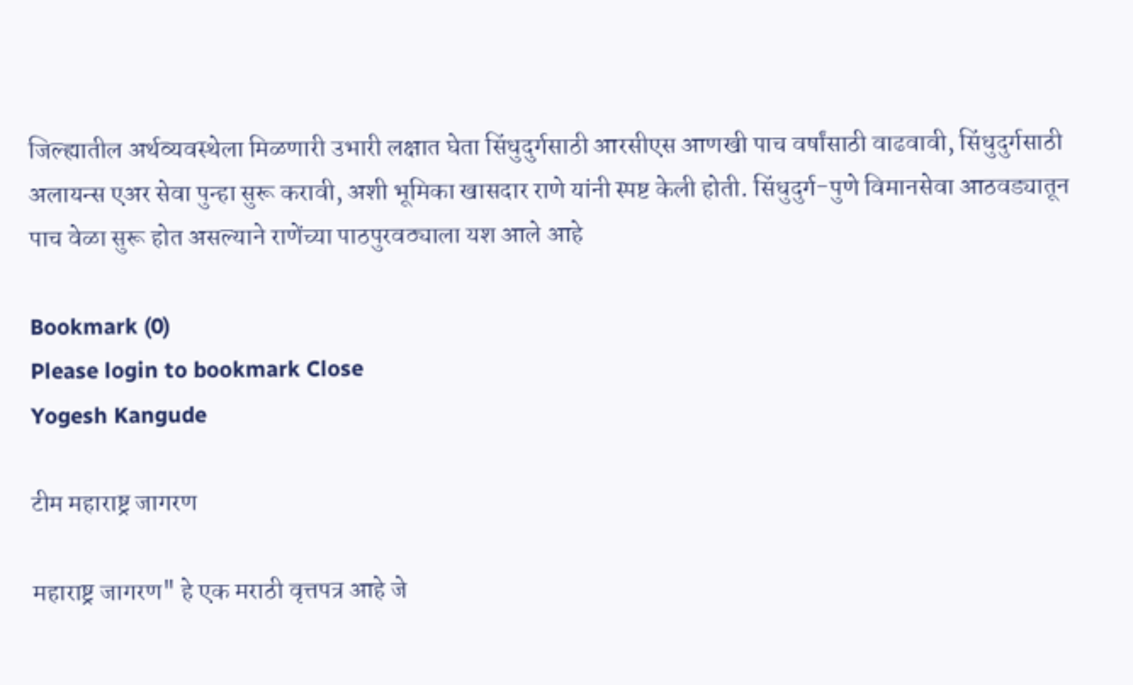जिल्ह्यातील अर्थव्यवस्थेला मिळणारी उभारी लक्षात घेता सिंधुदुर्गसाठी आरसीएस आणखी पाच वर्षांसाठी वाढवावी, सिंधुदुर्गसाठी अलायन्स एअर सेवा पुन्हा सुरू करावी, अशी भूमिका खासदार राणे यांनी स्पष्ट केली होती. सिंधुदुर्ग-पुणे विमानसेवा आठवड्यातून पाच वेळा सुरू होत असल्याने राणेंच्या पाठपुरवठ्याला यश आले आहे

Bookmark (0)
Please login to bookmark Close
Yogesh Kangude

टीम महाराष्ट्र जागरण

महाराष्ट्र जागरण" हे एक मराठी वृत्तपत्र आहे जे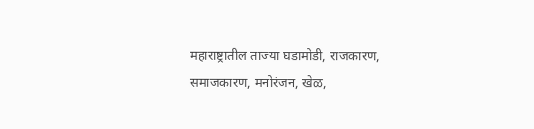महाराष्ट्रातील ताज्या घडामोडी, राजकारण, समाजकारण, मनोरंजन, खेळ,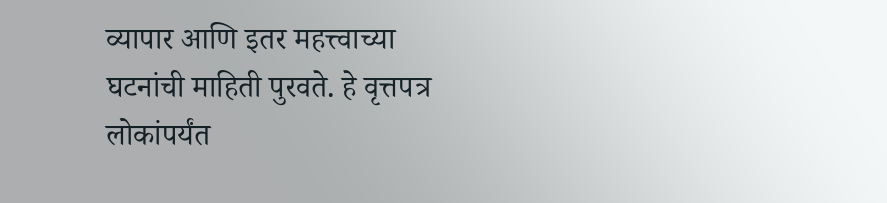व्यापार आणि इतर महत्त्वाच्या घटनांची माहिती पुरवते. हे वृत्तपत्र लोकांपर्यंत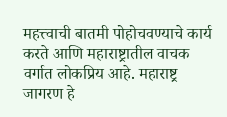महत्त्वाची बातमी पोहोचवण्याचे कार्य करते आणि महाराष्ट्रातील वाचक वर्गात लोकप्रिय आहे. महाराष्ट्र जागरण हे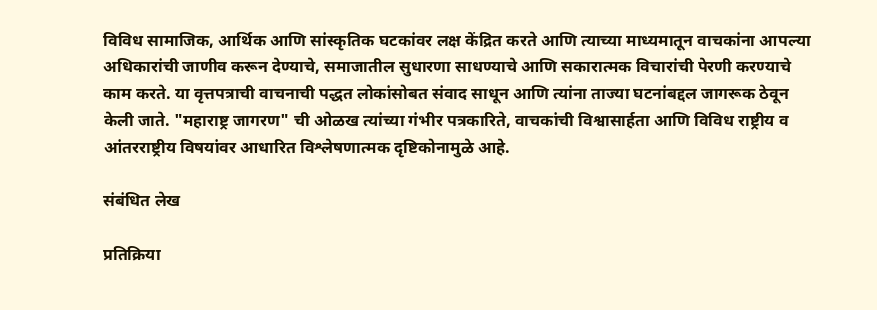विविध सामाजिक, आर्थिक आणि सांस्कृतिक घटकांवर लक्ष केंद्रित करते आणि त्याच्या माध्यमातून वाचकांना आपल्या अधिकारांची जाणीव करून देण्याचे, समाजातील सुधारणा साधण्याचे आणि सकारात्मक विचारांची पेरणी करण्याचे काम करते. या वृत्तपत्राची वाचनाची पद्धत लोकांसोबत संवाद साधून आणि त्यांना ताज्या घटनांबद्दल जागरूक ठेवून केली जाते. "महाराष्ट्र जागरण" ची ओळख त्यांच्या गंभीर पत्रकारिते, वाचकांची विश्वासार्हता आणि विविध राष्ट्रीय व आंतरराष्ट्रीय विषयांवर आधारित विश्लेषणात्मक दृष्टिकोनामुळे आहे.

संबंधित लेख

प्रतिक्रिया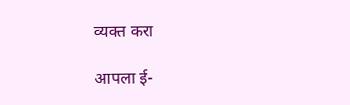व्यक्त करा

आपला ई-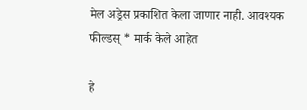मेल अड्रेस प्रकाशित केला जाणार नाही. आवश्यक फील्डस् * मार्क केले आहेत

हे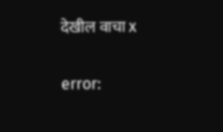देखील वाचा x

error: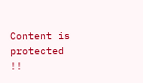Content is protected !!